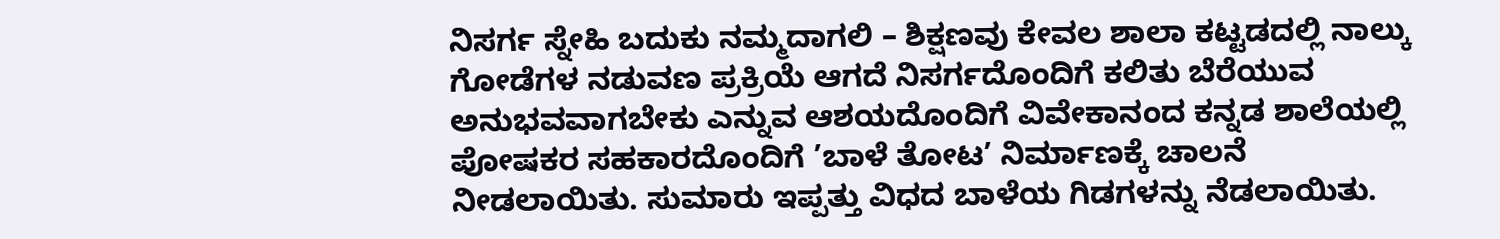ನಿಸರ್ಗ ಸ್ನೇಹಿ ಬದುಕು ನಮ್ಮದಾಗಲಿ – ಶಿಕ್ಷಣವು ಕೇವಲ ಶಾಲಾ ಕಟ್ಟಡದಲ್ಲಿ ನಾಲ್ಕು ಗೋಡೆಗಳ ನಡುವಣ ಪ್ರಕ್ರಿಯೆ ಆಗದೆ ನಿಸರ್ಗದೊಂದಿಗೆ ಕಲಿತು ಬೆರೆಯುವ ಅನುಭವವಾಗಬೇಕು ಎನ್ನುವ ಆಶಯದೊಂದಿಗೆ ವಿವೇಕಾನಂದ ಕನ್ನಡ ಶಾಲೆಯಲ್ಲಿ ಪೋಷಕರ ಸಹಕಾರದೊಂದಿಗೆ ’ಬಾಳೆ ತೋಟ’ ನಿರ್ಮಾಣಕ್ಕೆ ಚಾಲನೆ ನೀಡಲಾಯಿತು. ಸುಮಾರು ಇಪ್ಪತ್ತು ವಿಧದ ಬಾಳೆಯ ಗಿಡಗಳನ್ನು ನೆಡಲಾಯಿತು.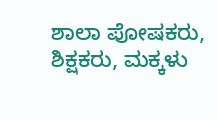ಶಾಲಾ ಪೋಷಕರು, ಶಿಕ್ಷಕರು, ಮಕ್ಕಳು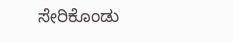ಸೇರಿಕೊಂಡು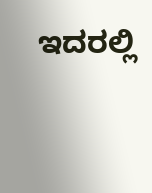ಇದರಲ್ಲಿ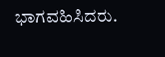ಭಾಗವಹಿಸಿದರು.